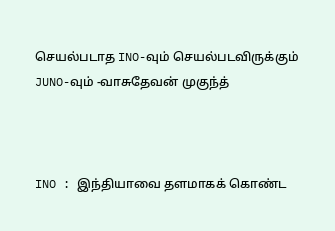செயல்படாத INO-வும் செயல்படவிருக்கும் JUNO-வும் -வாசுதேவன் முகுந்த்



INO : இந்தியாவை தளமாகக் கொண்ட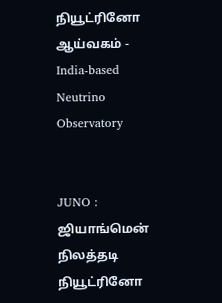நியூட்ரினோ ஆய்வகம் - India-based Neutrino Observatory


JUNO : ஜியாங்மென் நிலத்தடி நியூட்ரினோ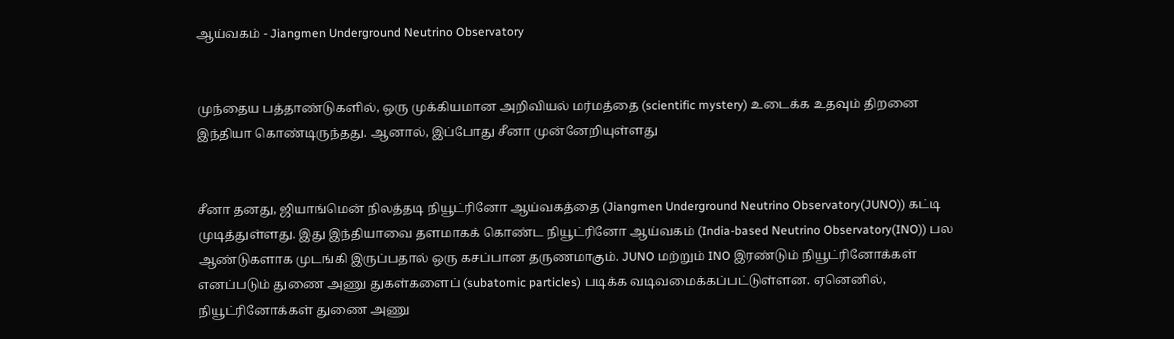ஆய்வகம் - Jiangmen Underground Neutrino Observatory


முந்தைய பத்தாண்டுகளில், ஒரு முக்கியமான அறிவியல் மர்மத்தை (scientific mystery) உடைக்க உதவும் திறனை இந்தியா கொண்டிருந்தது. ஆனால், இப்போது சீனா முன்னேறியுள்ளது


சீனா தனது, ஜியாங்மென் நிலத்தடி நியூட்ரினோ ஆய்வகத்தை (Jiangmen Underground Neutrino Observatory(JUNO)) கட்டி முடித்துள்ளது. இது இந்தியாவை தளமாகக் கொண்ட நியூட்ரினோ ஆய்வகம் (India-based Neutrino Observatory(INO)) பல ஆண்டுகளாக முடங்கி இருப்பதால் ஒரு கசப்பான தருணமாகும். JUNO மற்றும் INO இரண்டும் நியூட்ரினோக்கள் எனப்படும் துணை அணு துகள்களைப் (subatomic particles) படிக்க வடிவமைக்கப்பட்டுள்ளன. ஏனெனில், நியூட்ரினோக்கள் துணை அணு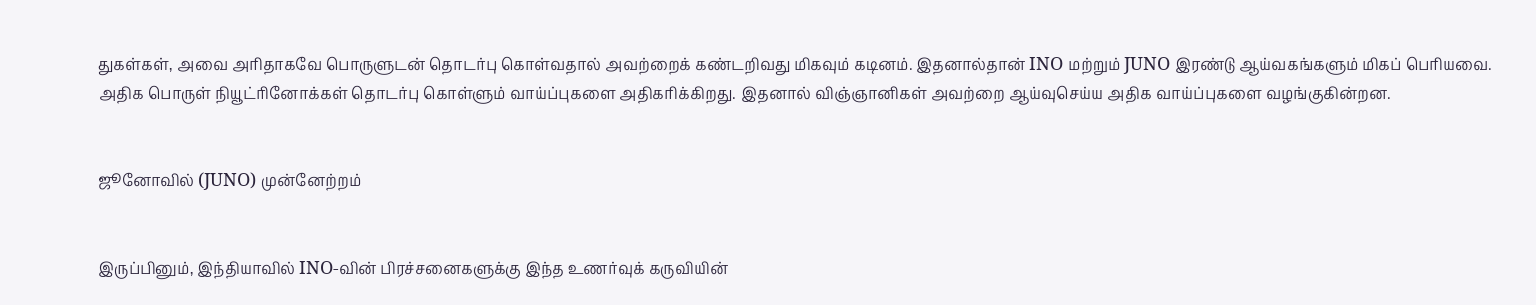துகள்கள், அவை அரிதாகவே பொருளுடன் தொடர்பு கொள்வதால் அவற்றைக் கண்டறிவது மிகவும் கடினம். இதனால்தான் INO மற்றும் JUNO இரண்டு ஆய்வகங்களும் மிகப் பெரியவை. அதிக பொருள் நியூட்ரினோக்கள் தொடர்பு கொள்ளும் வாய்ப்புகளை அதிகரிக்கிறது. இதனால் விஞ்ஞானிகள் அவற்றை ஆய்வுசெய்ய அதிக வாய்ப்புகளை வழங்குகின்றன.


ஜூனோவில் (JUNO) முன்னேற்றம்


இருப்பினும், இந்தியாவில் INO-வின் பிரச்சனைகளுக்கு இந்த உணர்வுக் கருவியின்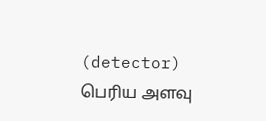(detector) பெரிய அளவு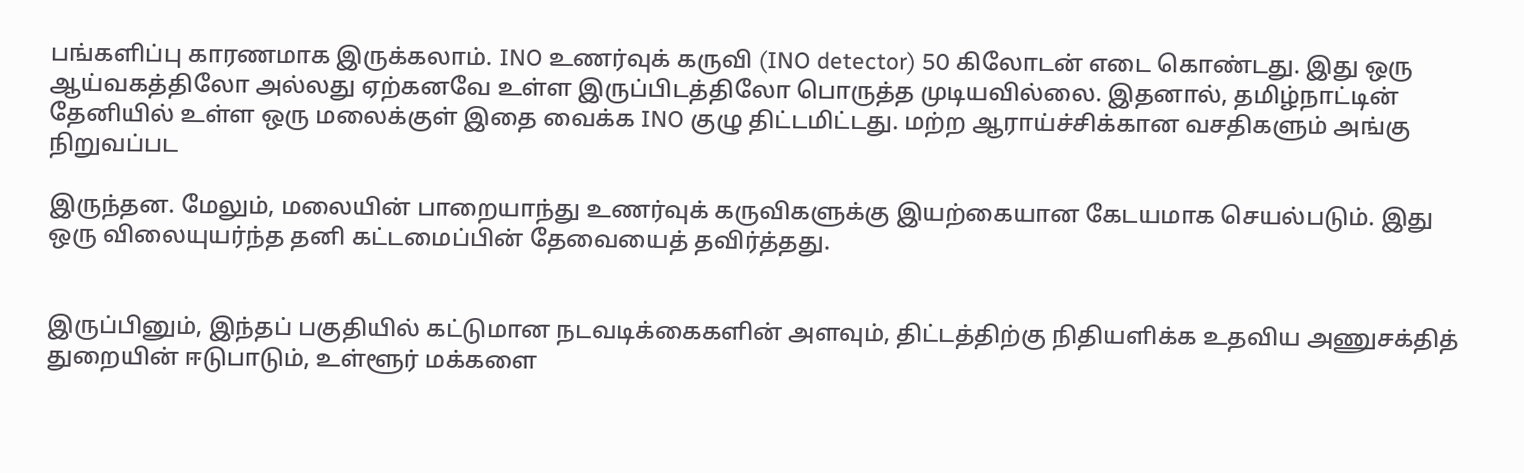பங்களிப்பு காரணமாக இருக்கலாம். INO உணர்வுக் கருவி (INO detector) 50 கிலோடன் எடை கொண்டது. இது ஒரு ஆய்வகத்திலோ அல்லது ஏற்கனவே உள்ள இருப்பிடத்திலோ பொருத்த முடியவில்லை. இதனால், தமிழ்நாட்டின் தேனியில் உள்ள ஒரு மலைக்குள் இதை வைக்க INO குழு திட்டமிட்டது. மற்ற ஆராய்ச்சிக்கான வசதிகளும் அங்கு நிறுவப்பட

இருந்தன. மேலும், மலையின் பாறையாந்து உணர்வுக் கருவிகளுக்கு இயற்கையான கேடயமாக செயல்படும். இது ஒரு விலையுயர்ந்த தனி கட்டமைப்பின் தேவையைத் தவிர்த்தது.


இருப்பினும், இந்தப் பகுதியில் கட்டுமான நடவடிக்கைகளின் அளவும், திட்டத்திற்கு நிதியளிக்க உதவிய அணுசக்தித் துறையின் ஈடுபாடும், உள்ளூர் மக்களை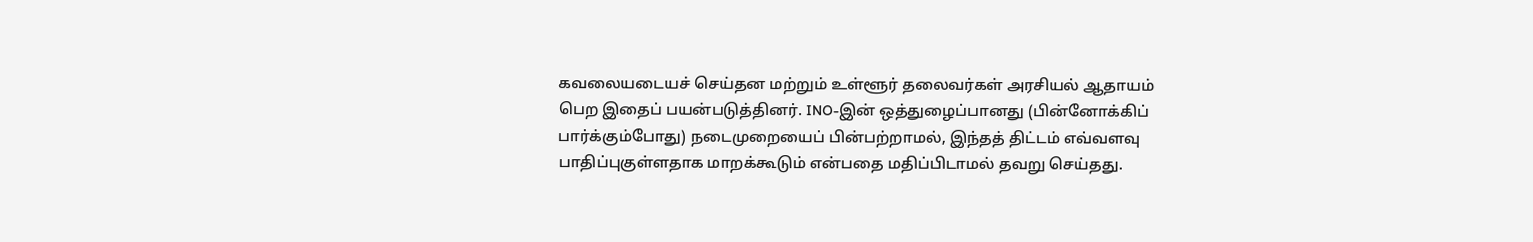கவலையடையச் செய்தன மற்றும் உள்ளூர் தலைவர்கள் அரசியல் ஆதாயம் பெற இதைப் பயன்படுத்தினர். INO-இன் ஒத்துழைப்பானது (பின்னோக்கிப் பார்க்கும்போது) நடைமுறையைப் பின்பற்றாமல், இந்தத் திட்டம் எவ்வளவு பாதிப்புகுள்ளதாக மாறக்கூடும் என்பதை மதிப்பிடாமல் தவறு செய்தது.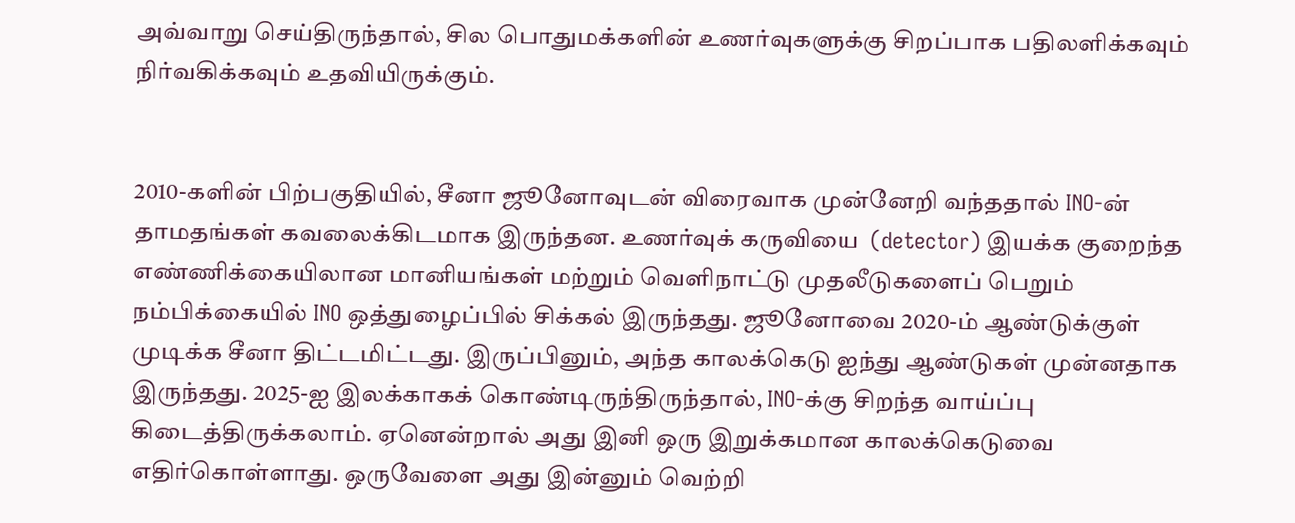அவ்வாறு செய்திருந்தால், சில பொதுமக்களின் உணர்வுகளுக்கு சிறப்பாக பதிலளிக்கவும் நிர்வகிக்கவும் உதவியிருக்கும்.


2010-களின் பிற்பகுதியில், சீனா ஜூனோவுடன் விரைவாக முன்னேறி வந்ததால் INO-ன் தாமதங்கள் கவலைக்கிடமாக இருந்தன. உணர்வுக் கருவியை  (detector) இயக்க குறைந்த எண்ணிக்கையிலான மானியங்கள் மற்றும் வெளிநாட்டு முதலீடுகளைப் பெறும் நம்பிக்கையில் INO ஒத்துழைப்பில் சிக்கல் இருந்தது. ஜூனோவை 2020-ம் ஆண்டுக்குள் முடிக்க சீனா திட்டமிட்டது. இருப்பினும், அந்த காலக்கெடு ஐந்து ஆண்டுகள் முன்னதாக இருந்தது. 2025-ஐ இலக்காகக் கொண்டிருந்திருந்தால், INO-க்கு சிறந்த வாய்ப்பு கிடைத்திருக்கலாம். ஏனென்றால் அது இனி ஒரு இறுக்கமான காலக்கெடுவை எதிர்கொள்ளாது. ஒருவேளை அது இன்னும் வெற்றி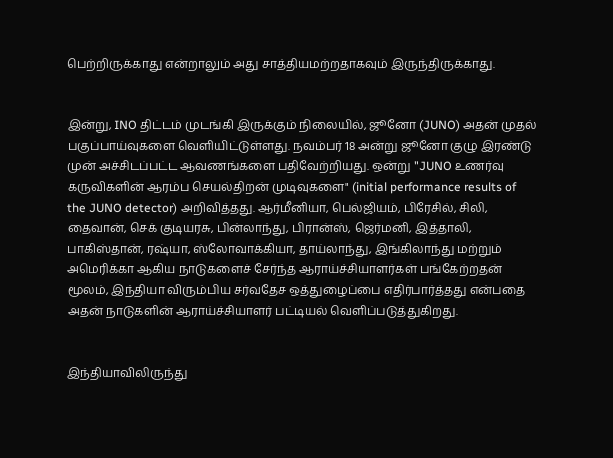பெற்றிருக்காது என்றாலும் அது சாத்தியமற்றதாகவும் இருந்திருக்காது.


இன்று, INO திட்டம் முடங்கி இருக்கும் நிலையில், ஜூனோ (JUNO) அதன் முதல் பகுப்பாய்வுகளை வெளியிட்டுள்ளது. நவம்பர் 18 அன்று ஜூனோ குழு இரண்டு முன் அச்சிடப்பட்ட ஆவணங்களை பதிவேற்றியது. ஒன்று "JUNO உணர்வு கருவிகளின் ஆரம்ப செயல்திறன் முடிவுகளை" (initial performance results of the JUNO detector) அறிவித்தது. ஆர்மீனியா, பெல்ஜியம், பிரேசில், சிலி, தைவான், செக் குடியரசு, பின்லாந்து, பிரான்ஸ், ஜெர்மனி, இத்தாலி, பாகிஸ்தான், ரஷ்யா, ஸ்லோவாக்கியா, தாய்லாந்து, இங்கிலாந்து மற்றும் அமெரிக்கா ஆகிய நாடுகளைச் சேர்ந்த ஆராய்ச்சியாளர்கள் பங்கேற்றதன் மூலம், இந்தியா விரும்பிய சர்வதேச ஒத்துழைப்பை எதிர்பார்த்தது என்பதை அதன் நாடுகளின் ஆராய்ச்சியாளர் பட்டியல் வெளிப்படுத்துகிறது.


இந்தியாவிலிருந்து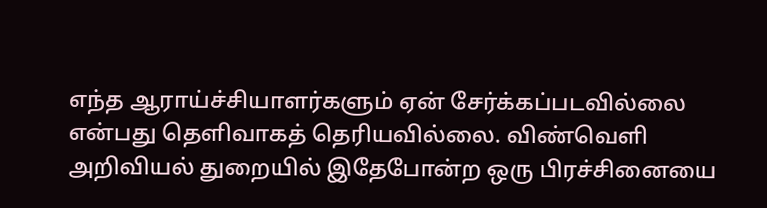எந்த ஆராய்ச்சியாளர்களும் ஏன் சேர்க்கப்படவில்லை என்பது தெளிவாகத் தெரியவில்லை. விண்வெளி அறிவியல் துறையில் இதேபோன்ற ஒரு பிரச்சினையை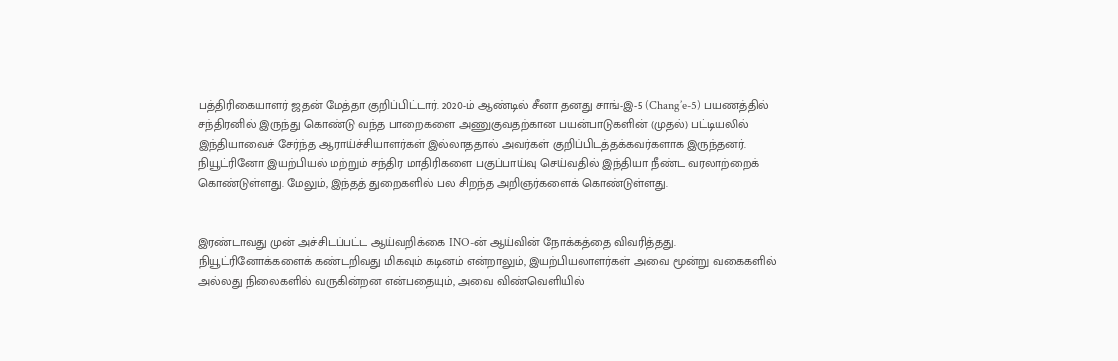பத்திரிகையாளர் ஜதன் மேத்தா குறிப்பிட்டார். 2020-ம் ஆண்டில் சீனா தனது சாங்-இ-5 (Chang’e-5) பயணத்தில் சந்திரனில் இருந்து கொண்டு வந்த பாறைகளை அணுகுவதற்கான பயன்பாடுகளின் (முதல்) பட்டியலில் இந்தியாவைச் சேர்ந்த ஆராய்ச்சியாளர்கள் இல்லாததால் அவர்கள் குறிப்பிடத்தக்கவர்களாக இருந்தனர். நியூட்ரினோ இயற்பியல் மற்றும் சந்திர மாதிரிகளை பகுப்பாய்வு செய்வதில் இந்தியா நீண்ட வரலாற்றைக் கொண்டுள்ளது. மேலும், இந்தத் துறைகளில் பல சிறந்த அறிஞர்களைக் கொண்டுள்ளது.


இரண்டாவது முன் அச்சிடப்பட்ட ஆய்வறிக்கை INO-ன் ஆய்வின் நோக்கத்தை விவரித்தது. நியூட்ரினோக்களைக் கண்டறிவது மிகவும் கடினம் என்றாலும், இயற்பியலாளர்கள் அவை மூன்று வகைகளில் அல்லது நிலைகளில் வருகின்றன என்பதையும், அவை விண்வெளியில்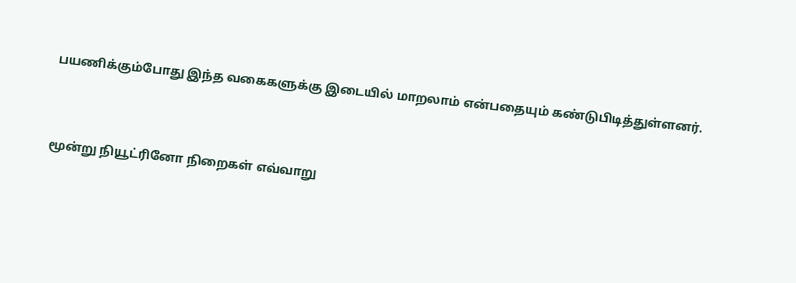பயணிக்கும்போது இந்த வகைகளுக்கு இடையில் மாறலாம் என்பதையும் கண்டுபிடித்துள்ளனர்.


மூன்று நியூட்ரினோ நிறைகள் எவ்வாறு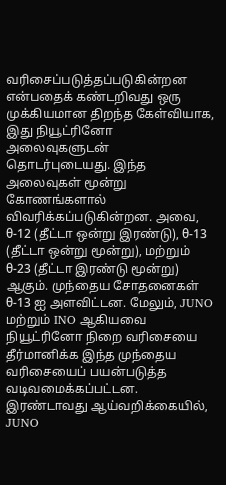வரிசைப்படுத்தப்படுகின்றன என்பதைக் கண்டறிவது ஒரு முக்கியமான திறந்த கேள்வியாக, இது நியூட்ரினோ அலைவுகளுடன் தொடர்புடையது. இந்த அலைவுகள் மூன்று கோணங்களால் விவரிக்கப்படுகின்றன. அவை, θ-12 (தீட்டா ஒன்று இரண்டு), θ-13 (தீட்டா ஒன்று மூன்று), மற்றும் θ-23 (தீட்டா இரண்டு மூன்று) ஆகும். முந்தைய சோதனைகள் θ-13 ஐ அளவிட்டன. மேலும், JUNO மற்றும் INO ஆகியவை நியூட்ரினோ நிறை வரிசையை தீர்மானிக்க இந்த முந்தைய வரிசையைப் பயன்படுத்த வடிவமைக்கப்பட்டன. இரண்டாவது ஆய்வறிக்கையில், JUNO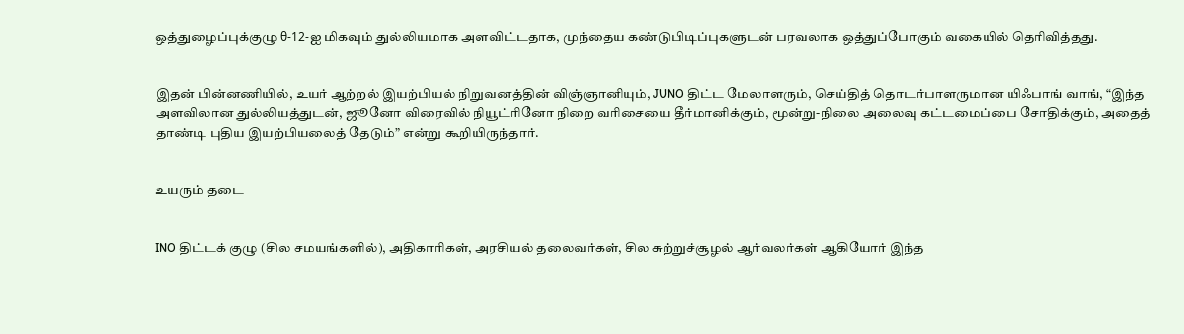ஒத்துழைப்புக்குழு θ-12-ஐ மிகவும் துல்லியமாக அளவிட்டதாக, முந்தைய கண்டுபிடிப்புகளுடன் பரவலாக ஒத்துப்போகும் வகையில் தெரிவித்தது.


இதன் பின்னணியில், உயர் ஆற்றல் இயற்பியல் நிறுவனத்தின் விஞ்ஞானியும், JUNO திட்ட மேலாளரும், செய்தித் தொடர்பாளருமான யிஃபாங் வாங், “இந்த அளவிலான துல்லியத்துடன், ஜூனோ விரைவில் நியூட்ரினோ நிறை வரிசையை தீர்மானிக்கும், மூன்று-நிலை அலைவு கட்டமைப்பை சோதிக்கும், அதைத் தாண்டி புதிய இயற்பியலைத் தேடும்” என்று கூறியிருந்தார்.


உயரும் தடை


INO திட்டக் குழு (சில சமயங்களில்), அதிகாரிகள், அரசியல் தலைவர்கள், சில சுற்றுச்சூழல் ஆர்வலர்கள் ஆகியோர் இந்த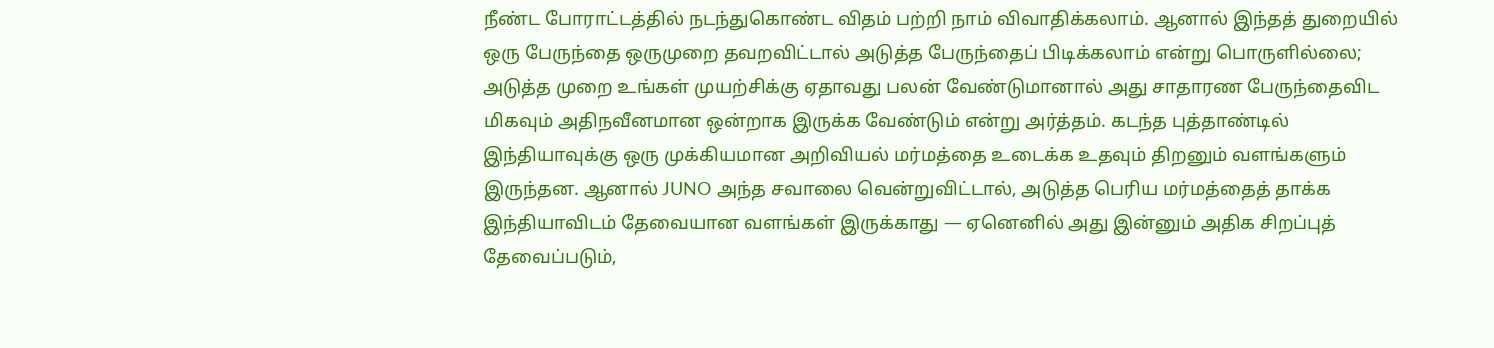நீண்ட போராட்டத்தில் நடந்துகொண்ட விதம் பற்றி நாம் விவாதிக்கலாம். ஆனால் இந்தத் துறையில் ஒரு பேருந்தை ஒருமுறை தவறவிட்டால் அடுத்த பேருந்தைப் பிடிக்கலாம் என்று பொருளில்லை; அடுத்த முறை உங்கள் முயற்சிக்கு ஏதாவது பலன் வேண்டுமானால் அது சாதாரண பேருந்தைவிட மிகவும் அதிநவீனமான ஒன்றாக இருக்க வேண்டும் என்று அர்த்தம். கடந்த புத்தாண்டில் இந்தியாவுக்கு ஒரு முக்கியமான அறிவியல் மர்மத்தை உடைக்க உதவும் திறனும் வளங்களும் இருந்தன. ஆனால் JUNO அந்த சவாலை வென்றுவிட்டால், அடுத்த பெரிய மர்மத்தைத் தாக்க இந்தியாவிடம் தேவையான வளங்கள் இருக்காது — ஏனெனில் அது இன்னும் அதிக சிறப்புத் தேவைப்படும்,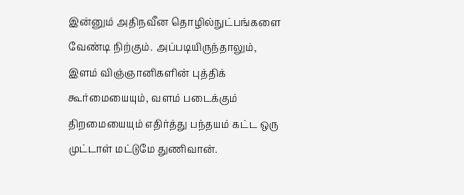இன்னும் அதிநவீன தொழில்நுட்பங்களை வேண்டி நிற்கும். அப்படியிருந்தாலும், இளம் விஞ்ஞானிகளின் புத்திக் கூர்மையையும், வளம் படைக்கும் திறமையையும் எதிர்த்து பந்தயம் கட்ட ஒரு முட்டாள் மட்டுமே துணிவான்.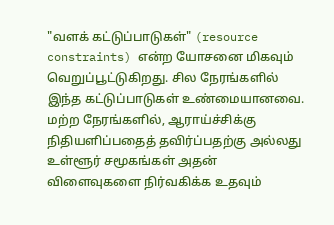"வளக் கட்டுப்பாடுகள்" (resource constraints) என்ற யோசனை மிகவும் வெறுப்பூட்டுகிறது. சில நேரங்களில் இந்த கட்டுப்பாடுகள் உண்மையானவை. மற்ற நேரங்களில், ஆராய்ச்சிக்கு நிதியளிப்பதைத் தவிர்ப்பதற்கு அல்லது உள்ளூர் சமூகங்கள் அதன் விளைவுகளை நிர்வகிக்க உதவும்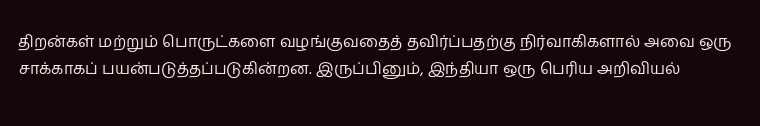திறன்கள் மற்றும் பொருட்களை வழங்குவதைத் தவிர்ப்பதற்கு நிர்வாகிகளால் அவை ஒரு சாக்காகப் பயன்படுத்தப்படுகின்றன. இருப்பினும், இந்தியா ஒரு பெரிய அறிவியல்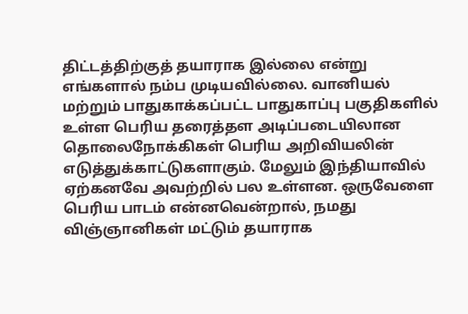திட்டத்திற்குத் தயாராக இல்லை என்று எங்களால் நம்ப முடியவில்லை. வானியல் மற்றும் பாதுகாக்கப்பட்ட பாதுகாப்பு பகுதிகளில் உள்ள பெரிய தரைத்தள அடிப்படையிலான தொலைநோக்கிகள் பெரிய அறிவியலின் எடுத்துக்காட்டுகளாகும். மேலும் இந்தியாவில் ஏற்கனவே அவற்றில் பல உள்ளன. ஒருவேளை பெரிய பாடம் என்னவென்றால், நமது விஞ்ஞானிகள் மட்டும் தயாராக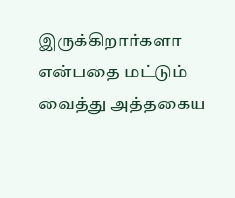இருக்கிறார்களா என்பதை மட்டும் வைத்து அத்தகைய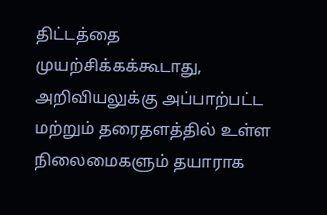திட்டத்தை முயற்சிக்கக்கூடாது, அறிவியலுக்கு அப்பாற்பட்ட மற்றும் தரைதளத்தில் உள்ள நிலைமைகளும் தயாராக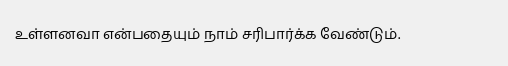உள்ளனவா என்பதையும் நாம் சரிபார்க்க வேண்டும்.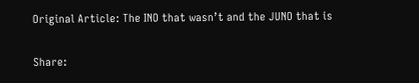Original Article: The INO that wasn’t and the JUNO that is

Share: